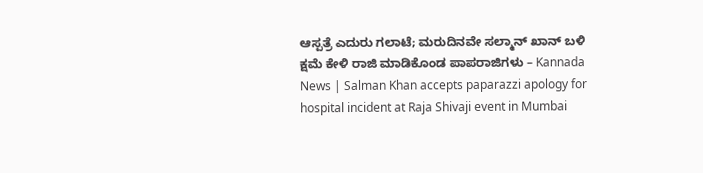ಆಸ್ಪತ್ರೆ ಎದುರು ಗಲಾಟೆ; ಮರುದಿನವೇ ಸಲ್ಮಾನ್ ಖಾನ್ ಬಳಿ ಕ್ಷಮೆ ಕೇಳಿ ರಾಜಿ ಮಾಡಿಕೊಂಡ ಪಾಪರಾಜಿಗಳು – Kannada News | Salman Khan accepts paparazzi apology for hospital incident at Raja Shivaji event in Mumbai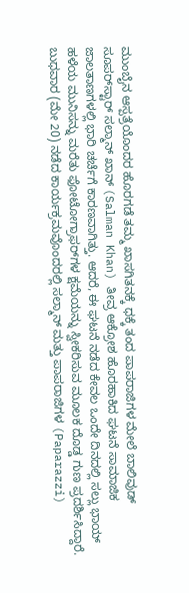ಮುಂಬೈನ ಆಸ್ಪತ್ರೆಯೊಂದರ ಹೊರಗಡೆ ತಮ್ಮ ಖಾಸಗಿತನಕ್ಕೆ ಧಕ್ಕೆ ತಂದ ಪಾಪರಾಜಿಗಳ ಮೇಲೆ ಬಾಲಿವುಡ್ ಸೂಪರ್‌ಸ್ಟಾರ್ ಸಲ್ಮಾನ್ ಖಾನ್ (Salman Khan) ತೀವ್ರ ಆಕ್ರೋಶ ಹೊರಹಾಕಿದ ಘಟನೆ ಸಾಮಾಜಿಕ ಜಾಲತಾಣಗಳಲ್ಲಿ ಭಾರಿ ಚರ್ಚೆಗೆ ಕಾರಣವಾಗಿತ್ತು. ಆದರೆ, ಈ ಘಟನೆ ನಡೆದ ಕೇವಲ ಒಂದೇ ದಿನದಲ್ಲಿ ಸಲ್ಲು ಭಾಯ್ ಹಳೆಯ ಮುನಿಸನ್ನು ಮರೆತು ಫೋಟೋಗ್ರಾಫರ್‌ಗಳ ಕ್ಷಮೆಯನ್ನು ಸ್ವೀಕರಿಸುವ ಮೂಲಕ ದೊಡ್ಡ ಗುಣ ಪ್ರದರ್ಶಿಸಿದ್ದಾರೆ. ಬುಧವಾರ (ಮೇ 20) ನಡೆದ ಕಾರ್ಯಕ್ರಮವೊಂದರಲ್ಲಿ ಸಲ್ಮಾನ್ ಮತ್ತು ಪಾಪರಾಜಿಗಳ (Paparazzi)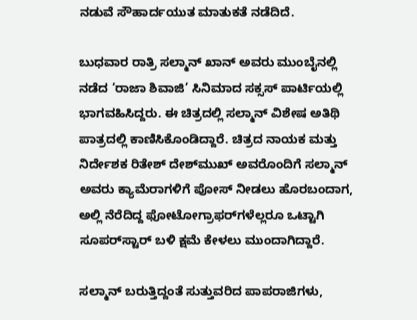ನಡುವೆ ಸೌಹಾರ್ದಯುತ ಮಾತುಕತೆ ನಡೆದಿದೆ.

ಬುಧವಾರ ರಾತ್ರಿ ಸಲ್ಮಾನ್ ಖಾನ್ ಅವರು ಮುಂಬೈನಲ್ಲಿ ನಡೆದ ‘ರಾಜಾ ಶಿವಾಜಿ’ ಸಿನಿಮಾದ ಸಕ್ಸಸ್ ಪಾರ್ಟಿಯಲ್ಲಿ ಭಾಗವಹಿಸಿದ್ದರು. ಈ ಚಿತ್ರದಲ್ಲಿ ಸಲ್ಮಾನ್ ವಿಶೇಷ ಅತಿಥಿ ಪಾತ್ರದಲ್ಲಿ ಕಾಣಿಸಿಕೊಂಡಿದ್ದಾರೆ. ಚಿತ್ರದ ನಾಯಕ ಮತ್ತು ನಿರ್ದೇಶಕ ರಿತೇಶ್ ದೇಶ್‌ಮುಖ್ ಅವರೊಂದಿಗೆ ಸಲ್ಮಾನ್ ಅವರು ಕ್ಯಾಮೆರಾಗಳಿಗೆ ಪೋಸ್ ನೀಡಲು ಹೊರಬಂದಾಗ, ಅಲ್ಲಿ ನೆರೆದಿದ್ದ ಫೋಟೋಗ್ರಾಫರ್‌ಗಳೆಲ್ಲರೂ ಒಟ್ಟಾಗಿ ಸೂಪರ್‌ಸ್ಟಾರ್ ಬಳಿ ಕ್ಷಮೆ ಕೇಳಲು ಮುಂದಾಗಿದ್ದಾರೆ.

ಸಲ್ಮಾನ್ ಬರುತ್ತಿದ್ದಂತೆ ಸುತ್ತುವರಿದ ಪಾಪರಾಜಿಗಳು,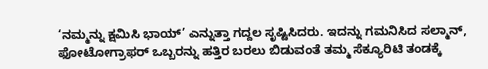‘ನಮ್ಮನ್ನು ಕ್ಷಮಿಸಿ ಭಾಯ್’ ಎನ್ನುತ್ತಾ ಗದ್ದಲ ಸೃಷ್ಟಿಸಿದರು. ಇದನ್ನು ಗಮನಿಸಿದ ಸಲ್ಮಾನ್, ಫೋಟೋಗ್ರಾಫರ್ ಒಬ್ಬರನ್ನು ಹತ್ತಿರ ಬರಲು ಬಿಡುವಂತೆ ತಮ್ಮ ಸೆಕ್ಯೂರಿಟಿ ತಂಡಕ್ಕೆ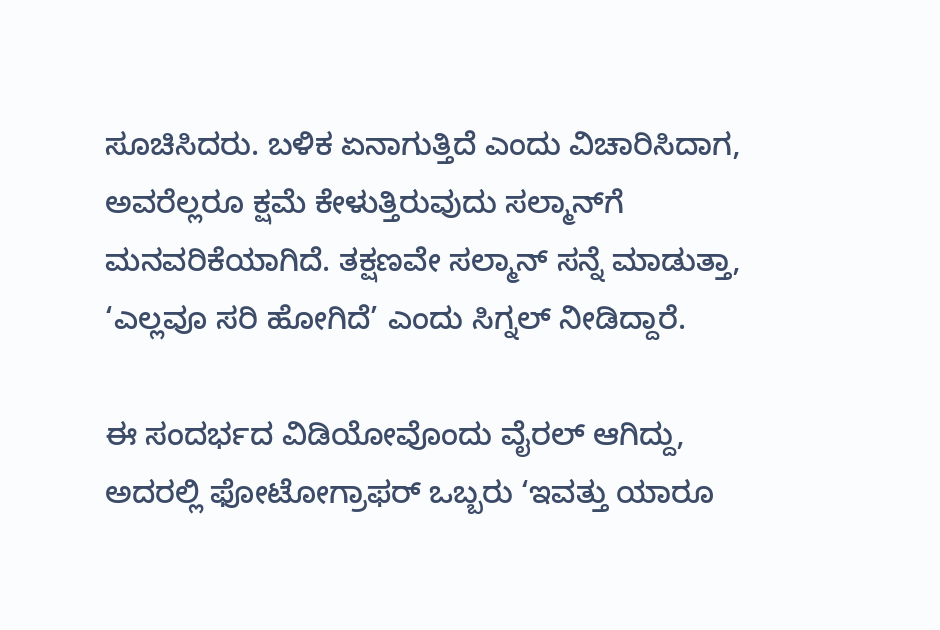ಸೂಚಿಸಿದರು. ಬಳಿಕ ಏನಾಗುತ್ತಿದೆ ಎಂದು ವಿಚಾರಿಸಿದಾಗ, ಅವರೆಲ್ಲರೂ ಕ್ಷಮೆ ಕೇಳುತ್ತಿರುವುದು ಸಲ್ಮಾನ್‌ಗೆ ಮನವರಿಕೆಯಾಗಿದೆ. ತಕ್ಷಣವೇ ಸಲ್ಮಾನ್ ಸನ್ನೆ ಮಾಡುತ್ತಾ, ‘ಎಲ್ಲವೂ ಸರಿ ಹೋಗಿದೆ’ ಎಂದು ಸಿಗ್ನಲ್ ನೀಡಿದ್ದಾರೆ.

ಈ ಸಂದರ್ಭದ ವಿಡಿಯೋವೊಂದು ವೈರಲ್ ಆಗಿದ್ದು, ಅದರಲ್ಲಿ ಫೋಟೋಗ್ರಾಫರ್ ಒಬ್ಬರು ‘ಇವತ್ತು ಯಾರೂ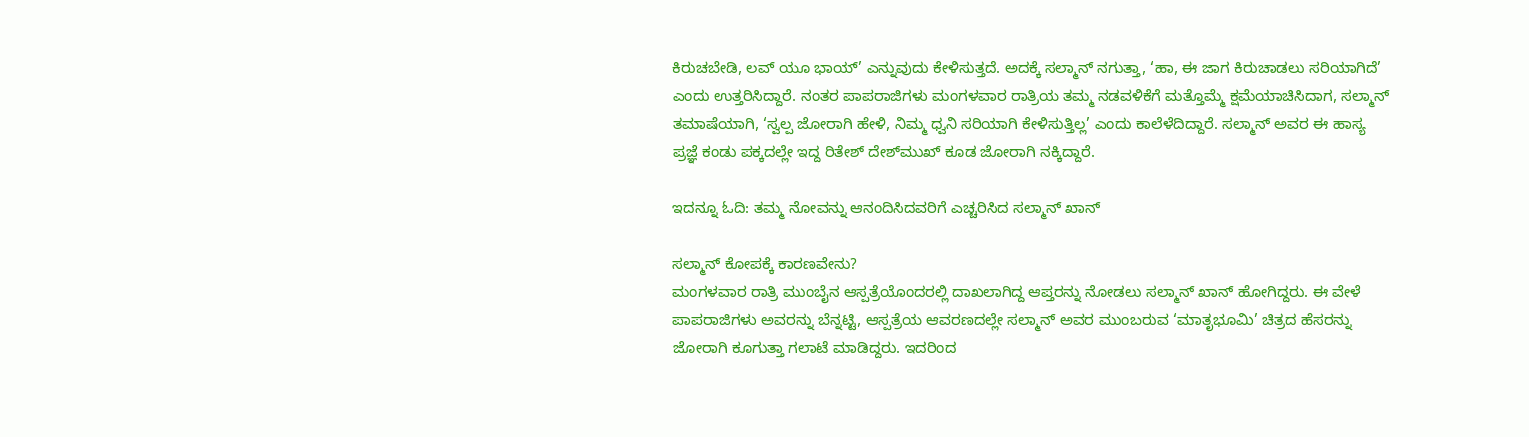ಕಿರುಚಬೇಡಿ, ಲವ್ ಯೂ ಭಾಯ್’ ಎನ್ನುವುದು ಕೇಳಿಸುತ್ತದೆ. ಅದಕ್ಕೆ ಸಲ್ಮಾನ್ ನಗುತ್ತಾ, ‘ಹಾ, ಈ ಜಾಗ ಕಿರುಚಾಡಲು ಸರಿಯಾಗಿದೆ’ ಎಂದು ಉತ್ತರಿಸಿದ್ದಾರೆ. ನಂತರ ಪಾಪರಾಜಿಗಳು ಮಂಗಳವಾರ ರಾತ್ರಿಯ ತಮ್ಮ ನಡವಳಿಕೆಗೆ ಮತ್ತೊಮ್ಮೆ ಕ್ಷಮೆಯಾಚಿಸಿದಾಗ, ಸಲ್ಮಾನ್ ತಮಾಷೆಯಾಗಿ, ‘ಸ್ವಲ್ಪ ಜೋರಾಗಿ ಹೇಳಿ, ನಿಮ್ಮ ಧ್ವನಿ ಸರಿಯಾಗಿ ಕೇಳಿಸುತ್ತಿಲ್ಲ’ ಎಂದು ಕಾಲೆಳೆದಿದ್ದಾರೆ. ಸಲ್ಮಾನ್ ಅವರ ಈ ಹಾಸ್ಯ ಪ್ರಜ್ಞೆ ಕಂಡು ಪಕ್ಕದಲ್ಲೇ ಇದ್ದ ರಿತೇಶ್ ದೇಶ್‌ಮುಖ್ ಕೂಡ ಜೋರಾಗಿ ನಕ್ಕಿದ್ದಾರೆ.

ಇದನ್ನೂ ಓದಿ: ತಮ್ಮ ನೋವನ್ನು ಆನಂದಿಸಿದವರಿಗೆ ಎಚ್ಚರಿಸಿದ ಸಲ್ಮಾನ್ ಖಾನ್

ಸಲ್ಮಾನ್ ಕೋಪಕ್ಕೆ ಕಾರಣವೇನು?
ಮಂಗಳವಾರ ರಾತ್ರಿ ಮುಂಬೈನ ಆಸ್ಪತ್ರೆಯೊಂದರಲ್ಲಿ ದಾಖಲಾಗಿದ್ದ ಆಪ್ತರನ್ನು ನೋಡಲು ಸಲ್ಮಾನ್ ಖಾನ್ ಹೋಗಿದ್ದರು. ಈ ವೇಳೆ ಪಾಪರಾಜಿಗಳು ಅವರನ್ನು ಬೆನ್ನಟ್ಟಿ, ಆಸ್ಪತ್ರೆಯ ಆವರಣದಲ್ಲೇ ಸಲ್ಮಾನ್ ಅವರ ಮುಂಬರುವ ‘ಮಾತೃಭೂಮಿ’ ಚಿತ್ರದ ಹೆಸರನ್ನು ಜೋರಾಗಿ ಕೂಗುತ್ತಾ ಗಲಾಟೆ ಮಾಡಿದ್ದರು. ಇದರಿಂದ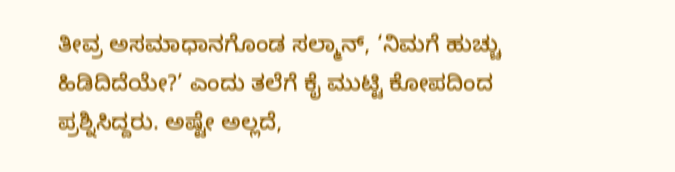ತೀವ್ರ ಅಸಮಾಧಾನಗೊಂಡ ಸಲ್ಮಾನ್, ‘ನಿಮಗೆ ಹುಚ್ಚು ಹಿಡಿದಿದೆಯೇ?’ ಎಂದು ತಲೆಗೆ ಕೈ ಮುಟ್ಟಿ ಕೋಪದಿಂದ ಪ್ರಶ್ನಿಸಿದ್ದರು. ಅಷ್ಟೇ ಅಲ್ಲದೆ,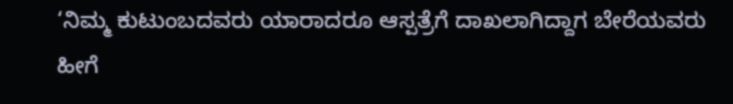‘ನಿಮ್ಮ ಕುಟುಂಬದವರು ಯಾರಾದರೂ ಆಸ್ಪತ್ರೆಗೆ ದಾಖಲಾಗಿದ್ದಾಗ ಬೇರೆಯವರು ಹೀಗೆ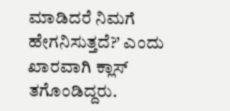ಮಾಡಿದರೆ ನಿಮಗೆ ಹೇಗನಿಸುತ್ತದೆ?’ ಎಂದು ಖಾರವಾಗಿ ಕ್ಲಾಸ್ ತಗೊಂಡಿದ್ದರು.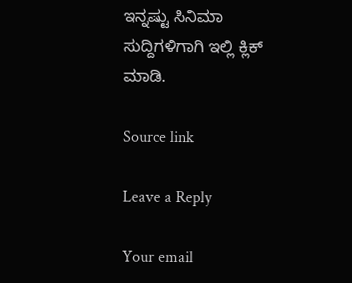ಇನ್ನಷ್ಟು ಸಿನಿಮಾ ಸುದ್ದಿಗಳಿಗಾಗಿ ಇಲ್ಲಿ ಕ್ಲಿಕ್ ಮಾಡಿ.

Source link

Leave a Reply

Your email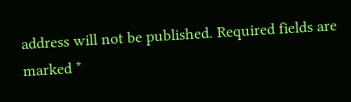address will not be published. Required fields are marked *